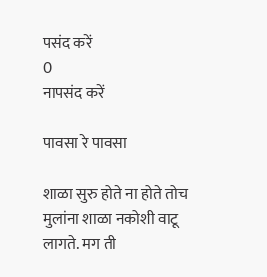पसंद करें
0
नापसंद करें

पावसा रे पावसा

शाळा सुरु होते ना होते तोच मुलांना शाळा नकोशी वाटू लागते. मग ती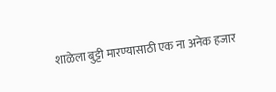शाळेला बुट्टी मारण्यासाठी एक ना अनेक हजार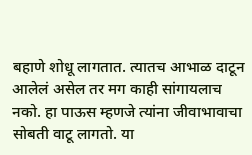बहाणे शोधू लागतात. त्यातच आभाळ दाटून आलेलं असेल तर मग काही सांगायलाच नको. हा पाऊस म्हणजे त्यांना जीवाभावाचा सोबती वाटू लागतो. या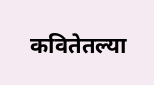कवितेतल्या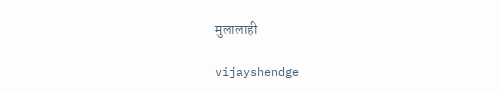मुलालाही

vijayshendge